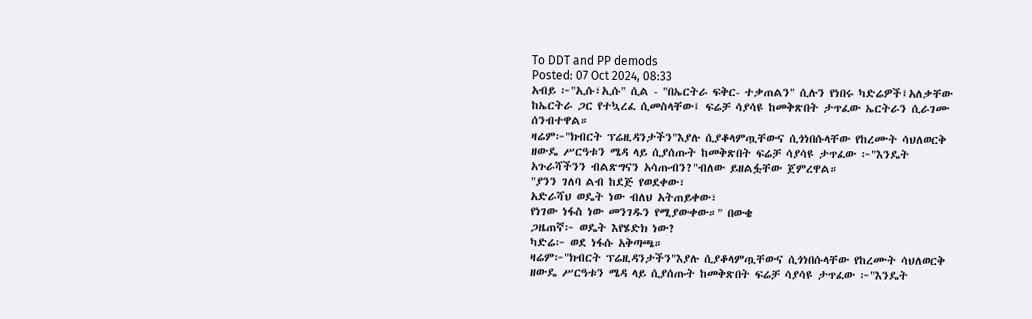To DDT and PP demods
Posted: 07 Oct 2024, 08:33
አብይ ፦"ኢሱ፣ኢሱ" ሲል - "በኤርትራ ፍቅር- ተቃጠልን" ሲሉን የነበሩ ካድሬዎች፤አለቃቸው ከኤርትራ ጋር የተኳረፈ ሲመስላቸው፤ ፍሬቻ ሳያሳዩ ከመቅጽበት ታጥፈው ኤርትራን ሲራገሙ ሰንብተዋል።
ዛሬም፦"ክብርት ፕሬዚዳንታችን"እያሉ ሲያቆላምጧቸውና ሲጎነበሱላቸው የከረሙት ሳህለወርቅ ዘውዴ ሥርዓቱን ሜዳ ላይ ሲያሰጡት ከመቅጽበት ፍሬቻ ሳያሳዩ ታጥፈው ፦"እንዴት አጉራሻችንን ብልጽግናን አሳጡብን?"ብለው ይዘልፏቸው ጀምረዋል።
"ያንን ገለባ ልብ ከደጅ የወደቀው፣
አድራሻህ ወዴት ነው ብለህ አትጠይቀው፣
የነገው ነፋስ ነው መንገዱን የሚያውቀው።" በውቄ
ጋዜጠኛ፦ ወዴት እየሄድክ ነው?
ካድሬ፦ ወደ ነፋሱ አቅጣጫ።
ዛሬም፦"ክብርት ፕሬዚዳንታችን"እያሉ ሲያቆላምጧቸውና ሲጎነበሱላቸው የከረሙት ሳህለወርቅ ዘውዴ ሥርዓቱን ሜዳ ላይ ሲያሰጡት ከመቅጽበት ፍሬቻ ሳያሳዩ ታጥፈው ፦"እንዴት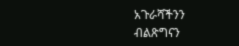አጉራሻችንን ብልጽግናን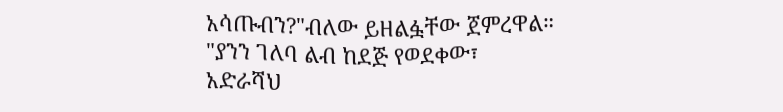አሳጡብን?"ብለው ይዘልፏቸው ጀምረዋል።
"ያንን ገለባ ልብ ከደጅ የወደቀው፣
አድራሻህ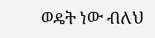ወዴት ነው ብለህ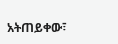አትጠይቀው፣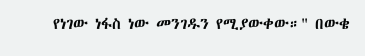የነገው ነፋስ ነው መንገዱን የሚያውቀው።" በውቄ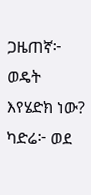ጋዜጠኛ፦ ወዴት እየሄድክ ነው?
ካድሬ፦ ወደ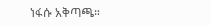ነፋሱ አቅጣጫ።